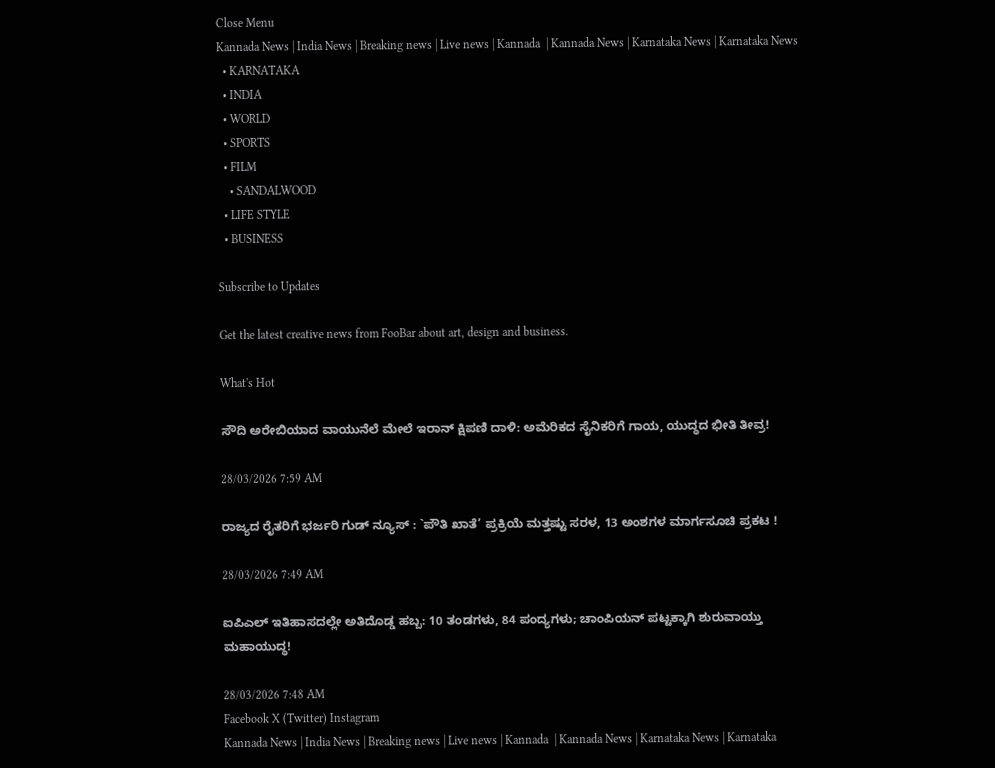Close Menu
Kannada News | India News | Breaking news | Live news | Kannada  | Kannada News | Karnataka News | Karnataka News
  • KARNATAKA
  • INDIA
  • WORLD
  • SPORTS
  • FILM
    • SANDALWOOD
  • LIFE STYLE
  • BUSINESS

Subscribe to Updates

Get the latest creative news from FooBar about art, design and business.

What's Hot

ಸೌದಿ ಅರೇಬಿಯಾದ ವಾಯುನೆಲೆ ಮೇಲೆ ಇರಾನ್ ಕ್ಷಿಪಣಿ ದಾಳಿ: ಅಮೆರಿಕದ ಸೈನಿಕರಿಗೆ ಗಾಯ, ಯುದ್ಧದ ಭೀತಿ ತೀವ್ರ!

28/03/2026 7:59 AM

ರಾಜ್ಯದ ರೈತರಿಗೆ ಭರ್ಜರಿ ಗುಡ್ ನ್ಯೂಸ್ : `ಪೌತಿ ಖಾತೆ’ ಪ್ರಕ್ರಿಯೆ ಮತ್ತಷ್ಟು ಸರಳ, 13 ಅಂಶಗಳ ಮಾರ್ಗಸೂಚಿ ಪ್ರಕಟ !

28/03/2026 7:49 AM

ಐಪಿಎಲ್ ಇತಿಹಾಸದಲ್ಲೇ ಅತಿದೊಡ್ಡ ಹಬ್ಬ: 10 ತಂಡಗಳು, 84 ಪಂದ್ಯಗಳು; ಚಾಂಪಿಯನ್ ಪಟ್ಟಕ್ಕಾಗಿ ಶುರುವಾಯ್ತು ಮಹಾಯುದ್ಧ!

28/03/2026 7:48 AM
Facebook X (Twitter) Instagram
Kannada News | India News | Breaking news | Live news | Kannada  | Kannada News | Karnataka News | Karnataka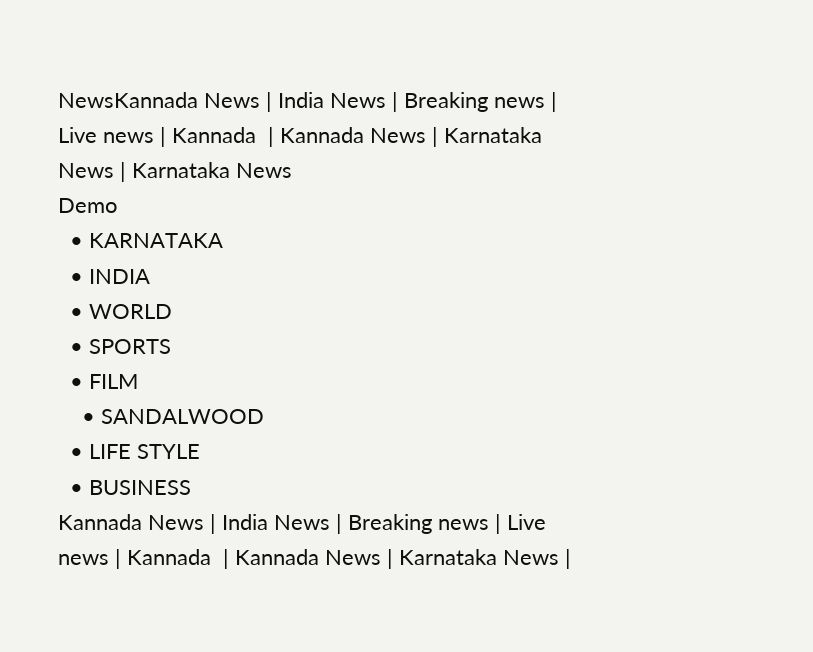NewsKannada News | India News | Breaking news | Live news | Kannada  | Kannada News | Karnataka News | Karnataka News
Demo
  • KARNATAKA
  • INDIA
  • WORLD
  • SPORTS
  • FILM
    • SANDALWOOD
  • LIFE STYLE
  • BUSINESS
Kannada News | India News | Breaking news | Live news | Kannada  | Kannada News | Karnataka News |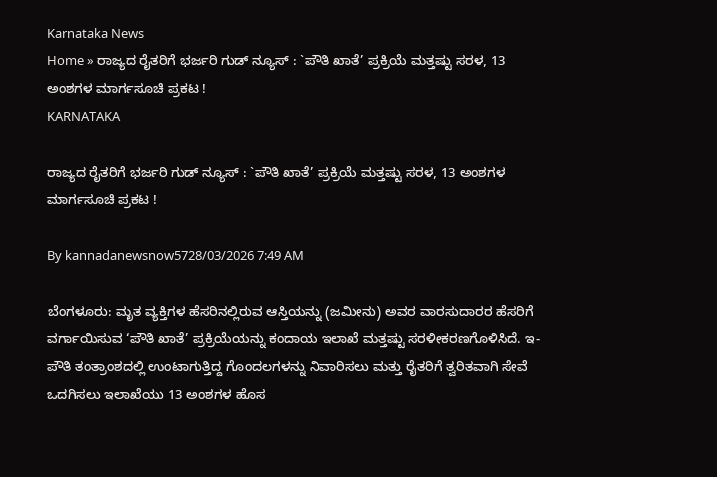Karnataka News
Home » ರಾಜ್ಯದ ರೈತರಿಗೆ ಭರ್ಜರಿ ಗುಡ್ ನ್ಯೂಸ್ : `ಪೌತಿ ಖಾತೆ’ ಪ್ರಕ್ರಿಯೆ ಮತ್ತಷ್ಟು ಸರಳ, 13 ಅಂಶಗಳ ಮಾರ್ಗಸೂಚಿ ಪ್ರಕಟ !
KARNATAKA

ರಾಜ್ಯದ ರೈತರಿಗೆ ಭರ್ಜರಿ ಗುಡ್ ನ್ಯೂಸ್ : `ಪೌತಿ ಖಾತೆ’ ಪ್ರಕ್ರಿಯೆ ಮತ್ತಷ್ಟು ಸರಳ, 13 ಅಂಶಗಳ ಮಾರ್ಗಸೂಚಿ ಪ್ರಕಟ !

By kannadanewsnow5728/03/2026 7:49 AM

ಬೆಂಗಳೂರು: ಮೃತ ವ್ಯಕ್ತಿಗಳ ಹೆಸರಿನಲ್ಲಿರುವ ಆಸ್ತಿಯನ್ನು (ಜಮೀನು) ಅವರ ವಾರಸುದಾರರ ಹೆಸರಿಗೆ ವರ್ಗಾಯಿಸುವ ‘ಪೌತಿ ಖಾತೆ’ ಪ್ರಕ್ರಿಯೆಯನ್ನು ಕಂದಾಯ ಇಲಾಖೆ ಮತ್ತಷ್ಟು ಸರಳೀಕರಣಗೊಳಿಸಿದೆ. ಇ-ಪೌತಿ ತಂತ್ರಾಂಶದಲ್ಲಿ ಉಂಟಾಗುತ್ತಿದ್ದ ಗೊಂದಲಗಳನ್ನು ನಿವಾರಿಸಲು ಮತ್ತು ರೈತರಿಗೆ ತ್ವರಿತವಾಗಿ ಸೇವೆ ಒದಗಿಸಲು ಇಲಾಖೆಯು 13 ಅಂಶಗಳ ಹೊಸ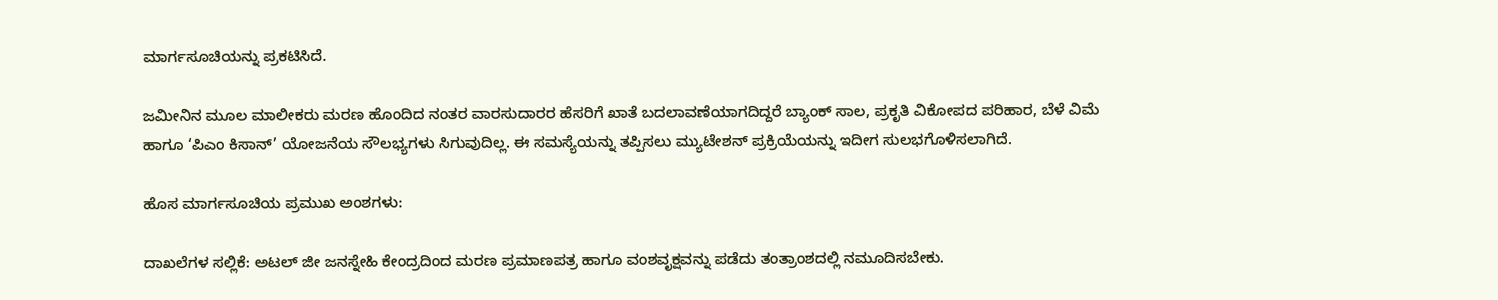ಮಾರ್ಗಸೂಚಿಯನ್ನು ಪ್ರಕಟಿಸಿದೆ.

ಜಮೀನಿನ ಮೂಲ ಮಾಲೀಕರು ಮರಣ ಹೊಂದಿದ ನಂತರ ವಾರಸುದಾರರ ಹೆಸರಿಗೆ ಖಾತೆ ಬದಲಾವಣೆಯಾಗದಿದ್ದರೆ ಬ್ಯಾಂಕ್ ಸಾಲ, ಪ್ರಕೃತಿ ವಿಕೋಪದ ಪರಿಹಾರ, ಬೆಳೆ ವಿಮೆ ಹಾಗೂ ‘ಪಿಎಂ ಕಿಸಾನ್’ ಯೋಜನೆಯ ಸೌಲಭ್ಯಗಳು ಸಿಗುವುದಿಲ್ಲ. ಈ ಸಮಸ್ಯೆಯನ್ನು ತಪ್ಪಿಸಲು ಮ್ಯುಟೇಶನ್ ಪ್ರಕ್ರಿಯೆಯನ್ನು ಇದೀಗ ಸುಲಭಗೊಳಿಸಲಾಗಿದೆ.

ಹೊಸ ಮಾರ್ಗಸೂಚಿಯ ಪ್ರಮುಖ ಅಂಶಗಳು:

ದಾಖಲೆಗಳ ಸಲ್ಲಿಕೆ: ಅಟಲ್ ಜೀ ಜನಸ್ನೇಹಿ ಕೇಂದ್ರದಿಂದ ಮರಣ ಪ್ರಮಾಣಪತ್ರ ಹಾಗೂ ವಂಶವೃಕ್ಷವನ್ನು ಪಡೆದು ತಂತ್ರಾಂಶದಲ್ಲಿ ನಮೂದಿಸಬೇಕು.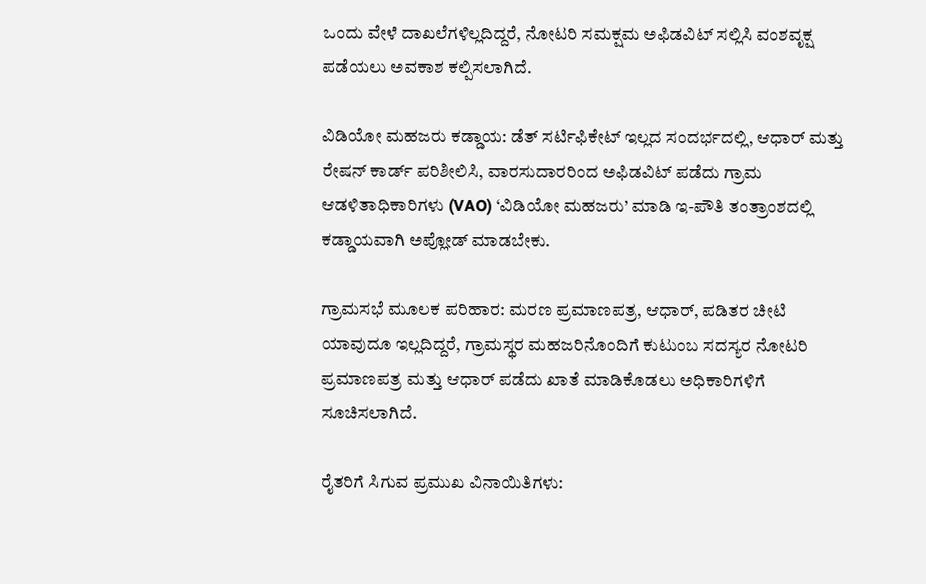ಒಂದು ವೇಳೆ ದಾಖಲೆಗಳಿಲ್ಲದಿದ್ದರೆ, ನೋಟರಿ ಸಮಕ್ಷಮ ಅಫಿಡವಿಟ್ ಸಲ್ಲಿಸಿ ವಂಶವೃಕ್ಷ ಪಡೆಯಲು ಅವಕಾಶ ಕಲ್ಪಿಸಲಾಗಿದೆ.

ವಿಡಿಯೋ ಮಹಜರು ಕಡ್ಡಾಯ: ಡೆತ್ ಸರ್ಟಿಫಿಕೇಟ್ ಇಲ್ಲದ ಸಂದರ್ಭದಲ್ಲಿ, ಆಧಾರ್ ಮತ್ತು ರೇಷನ್ ಕಾರ್ಡ್ ಪರಿಶೀಲಿಸಿ, ವಾರಸುದಾರರಿಂದ ಅಫಿಡವಿಟ್ ಪಡೆದು ಗ್ರಾಮ ಆಡಳಿತಾಧಿಕಾರಿಗಳು (VAO) ‘ವಿಡಿಯೋ ಮಹಜರು’ ಮಾಡಿ ಇ-ಪೌತಿ ತಂತ್ರಾಂಶದಲ್ಲಿ ಕಡ್ಡಾಯವಾಗಿ ಅಪ್ಲೋಡ್ ಮಾಡಬೇಕು.

ಗ್ರಾಮಸಭೆ ಮೂಲಕ ಪರಿಹಾರ: ಮರಣ ಪ್ರಮಾಣಪತ್ರ, ಆಧಾರ್, ಪಡಿತರ ಚೀಟಿ ಯಾವುದೂ ಇಲ್ಲದಿದ್ದರೆ, ಗ್ರಾಮಸ್ಥರ ಮಹಜರಿನೊಂದಿಗೆ ಕುಟುಂಬ ಸದಸ್ಯರ ನೋಟರಿ ಪ್ರಮಾಣಪತ್ರ ಮತ್ತು ಆಧಾರ್ ಪಡೆದು ಖಾತೆ ಮಾಡಿಕೊಡಲು ಅಧಿಕಾರಿಗಳಿಗೆ ಸೂಚಿಸಲಾಗಿದೆ.

ರೈತರಿಗೆ ಸಿಗುವ ಪ್ರಮುಖ ವಿನಾಯಿತಿಗಳು: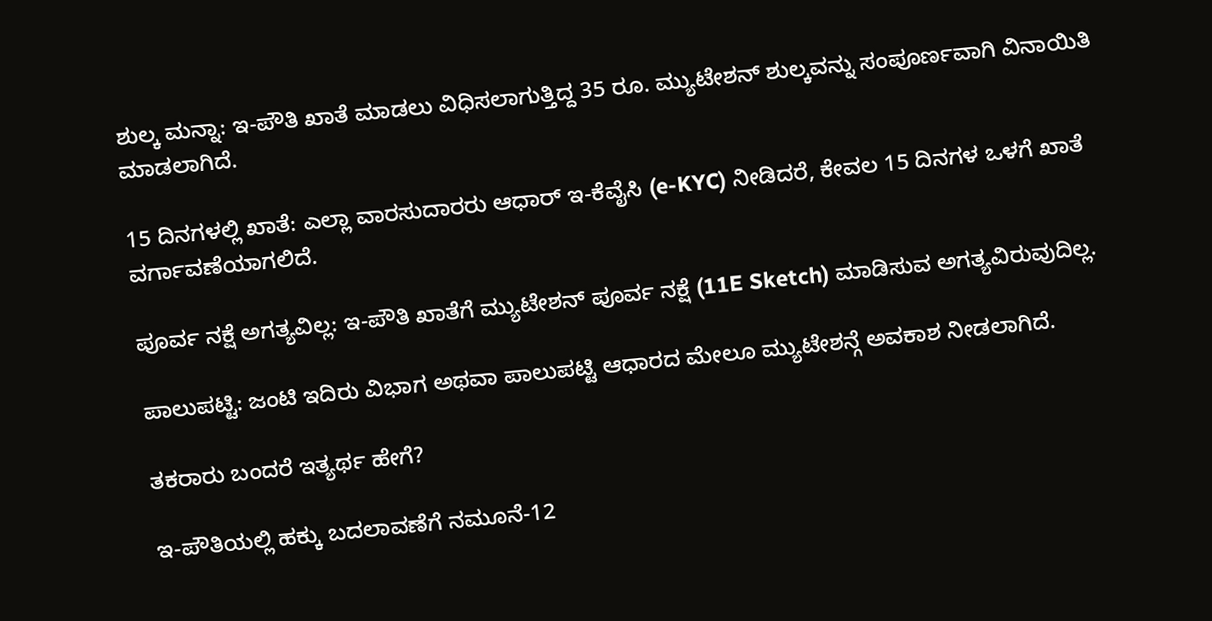ಶುಲ್ಕ ಮನ್ನಾ: ಇ-ಪೌತಿ ಖಾತೆ ಮಾಡಲು ವಿಧಿಸಲಾಗುತ್ತಿದ್ದ 35 ರೂ. ಮ್ಯುಟೇಶನ್ ಶುಲ್ಕವನ್ನು ಸಂಪೂರ್ಣವಾಗಿ ವಿನಾಯಿತಿ ಮಾಡಲಾಗಿದೆ.

15 ದಿನಗಳಲ್ಲಿ ಖಾತೆ: ಎಲ್ಲಾ ವಾರಸುದಾರರು ಆಧಾರ್ ಇ-ಕೆವೈಸಿ (e-KYC) ನೀಡಿದರೆ, ಕೇವಲ 15 ದಿನಗಳ ಒಳಗೆ ಖಾತೆ ವರ್ಗಾವಣೆಯಾಗಲಿದೆ.

ಪೂರ್ವ ನಕ್ಷೆ ಅಗತ್ಯವಿಲ್ಲ: ಇ-ಪೌತಿ ಖಾತೆಗೆ ಮ್ಯುಟೇಶನ್ ಪೂರ್ವ ನಕ್ಷೆ (11E Sketch) ಮಾಡಿಸುವ ಅಗತ್ಯವಿರುವುದಿಲ್ಲ.

ಪಾಲುಪಟ್ಟಿ: ಜಂಟಿ ಇದಿರು ವಿಭಾಗ ಅಥವಾ ಪಾಲುಪಟ್ಟಿ ಆಧಾರದ ಮೇಲೂ ಮ್ಯುಟೇಶನ್ಗೆ ಅವಕಾಶ ನೀಡಲಾಗಿದೆ.

ತಕರಾರು ಬಂದರೆ ಇತ್ಯರ್ಥ ಹೇಗೆ?

ಇ-ಪೌತಿಯಲ್ಲಿ ಹಕ್ಕು ಬದಲಾವಣೆಗೆ ನಮೂನೆ-12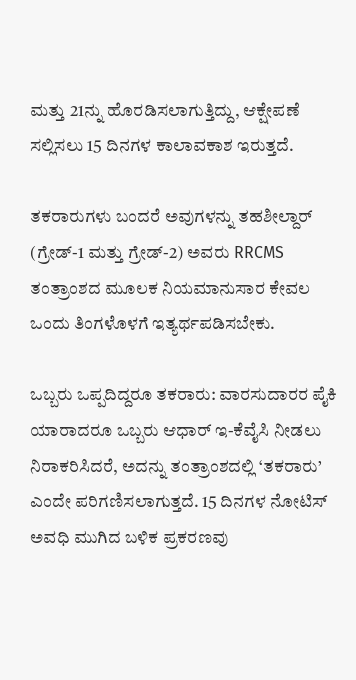ಮತ್ತು 21ನ್ನು ಹೊರಡಿಸಲಾಗುತ್ತಿದ್ದು, ಆಕ್ಷೇಪಣೆ ಸಲ್ಲಿಸಲು 15 ದಿನಗಳ ಕಾಲಾವಕಾಶ ಇರುತ್ತದೆ.

ತಕರಾರುಗಳು ಬಂದರೆ ಅವುಗಳನ್ನು ತಹಶೀಲ್ದಾರ್ (ಗ್ರೇಡ್-1 ಮತ್ತು ಗ್ರೇಡ್-2) ಅವರು RRCMS ತಂತ್ರಾಂಶದ ಮೂಲಕ ನಿಯಮಾನುಸಾರ ಕೇವಲ ಒಂದು ತಿಂಗಳೊಳಗೆ ಇತ್ಯರ್ಥಪಡಿಸಬೇಕು.

ಒಬ್ಬರು ಒಪ್ಪದಿದ್ದರೂ ತಕರಾರು: ವಾರಸುದಾರರ ಪೈಕಿ ಯಾರಾದರೂ ಒಬ್ಬರು ಆಧಾರ್ ಇ-ಕೆವೈಸಿ ನೀಡಲು ನಿರಾಕರಿಸಿದರೆ, ಅದನ್ನು ತಂತ್ರಾಂಶದಲ್ಲಿ ‘ತಕರಾರು’ ಎಂದೇ ಪರಿಗಣಿಸಲಾಗುತ್ತದೆ. 15 ದಿನಗಳ ನೋಟಿಸ್ ಅವಧಿ ಮುಗಿದ ಬಳಿಕ ಪ್ರಕರಣವು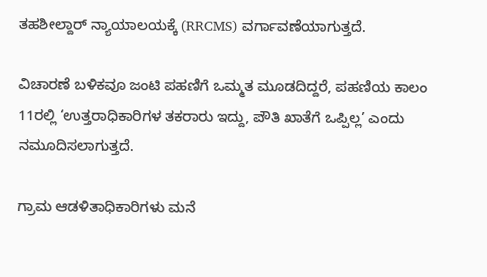ತಹಶೀಲ್ದಾರ್ ನ್ಯಾಯಾಲಯಕ್ಕೆ (RRCMS) ವರ್ಗಾವಣೆಯಾಗುತ್ತದೆ.

ವಿಚಾರಣೆ ಬಳಿಕವೂ ಜಂಟಿ ಪಹಣಿಗೆ ಒಮ್ಮತ ಮೂಡದಿದ್ದರೆ, ಪಹಣಿಯ ಕಾಲಂ 11ರಲ್ಲಿ ‘ಉತ್ತರಾಧಿಕಾರಿಗಳ ತಕರಾರು ಇದ್ದು, ಪೌತಿ ಖಾತೆಗೆ ಒಪ್ಪಿಲ್ಲ’ ಎಂದು ನಮೂದಿಸಲಾಗುತ್ತದೆ.

ಗ್ರಾಮ ಆಡಳಿತಾಧಿಕಾರಿಗಳು ಮನೆ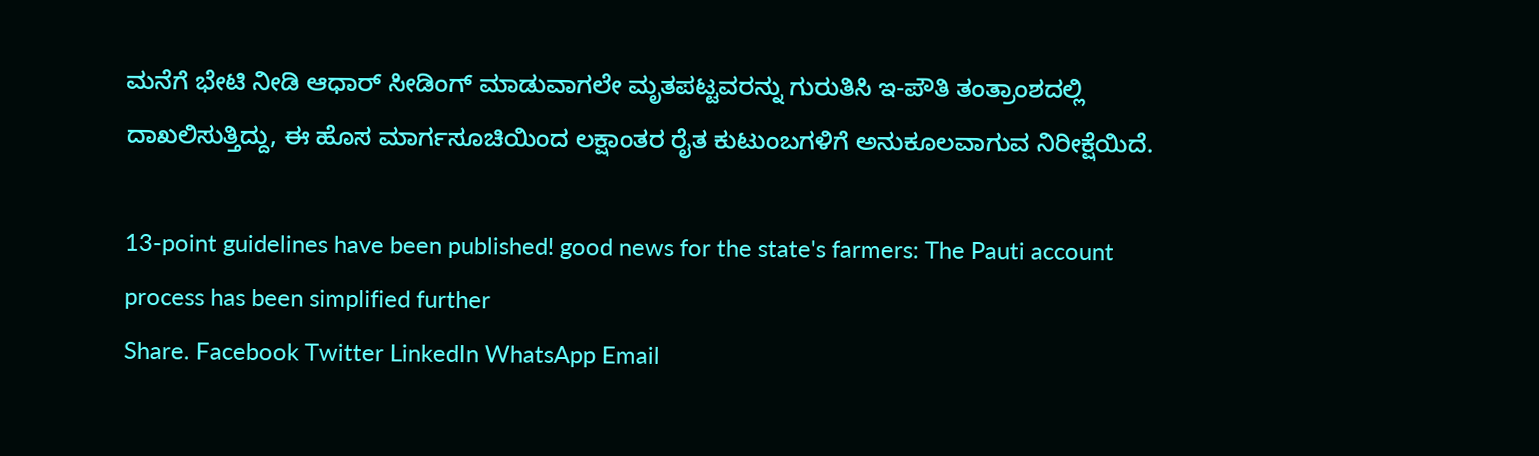ಮನೆಗೆ ಭೇಟಿ ನೀಡಿ ಆಧಾರ್ ಸೀಡಿಂಗ್ ಮಾಡುವಾಗಲೇ ಮೃತಪಟ್ಟವರನ್ನು ಗುರುತಿಸಿ ಇ-ಪೌತಿ ತಂತ್ರಾಂಶದಲ್ಲಿ ದಾಖಲಿಸುತ್ತಿದ್ದು, ಈ ಹೊಸ ಮಾರ್ಗಸೂಚಿಯಿಂದ ಲಕ್ಷಾಂತರ ರೈತ ಕುಟುಂಬಗಳಿಗೆ ಅನುಕೂಲವಾಗುವ ನಿರೀಕ್ಷೆಯಿದೆ.

13-point guidelines have been published! good news for the state's farmers: The Pauti account process has been simplified further
Share. Facebook Twitter LinkedIn WhatsApp Email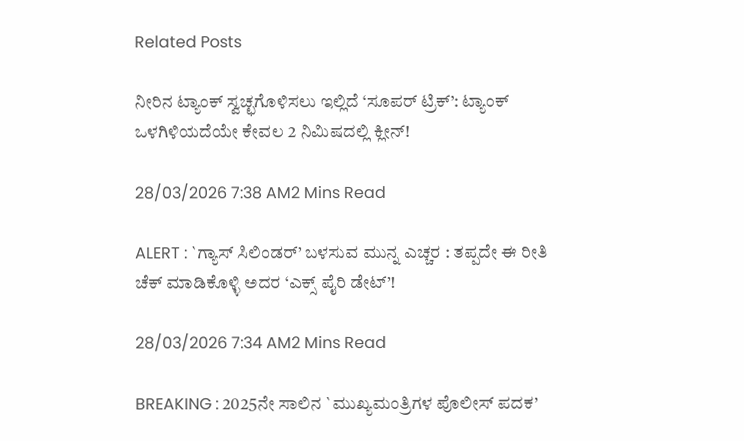Related Posts

ನೀರಿನ ಟ್ಯಾಂಕ್ ಸ್ವಚ್ಛಗೊಳಿಸಲು ಇಲ್ಲಿದೆ ‘ಸೂಪರ್ ಟ್ರಿಕ್’: ಟ್ಯಾಂಕ್ ಒಳಗಿಳಿಯದೆಯೇ ಕೇವಲ 2 ನಿಮಿಷದಲ್ಲಿ ಕ್ಲೀನ್!

28/03/2026 7:38 AM2 Mins Read

ALERT : `ಗ್ಯಾಸ್ ಸಿಲಿಂಡರ್’ ಬಳಸುವ ಮುನ್ನ ಎಚ್ಚರ : ತಪ್ಪದೇ ಈ ರೀತಿ ಚೆಕ್ ಮಾಡಿಕೊಳ್ಳಿ ಅದರ ‘ಎಕ್ಸ್‌ ಪೈರಿ ಡೇಟ್’!

28/03/2026 7:34 AM2 Mins Read

BREAKING : 2025ನೇ ಸಾಲಿನ `ಮುಖ್ಯಮಂತ್ರಿಗಳ ಪೊಲೀಸ್ ಪದಕ’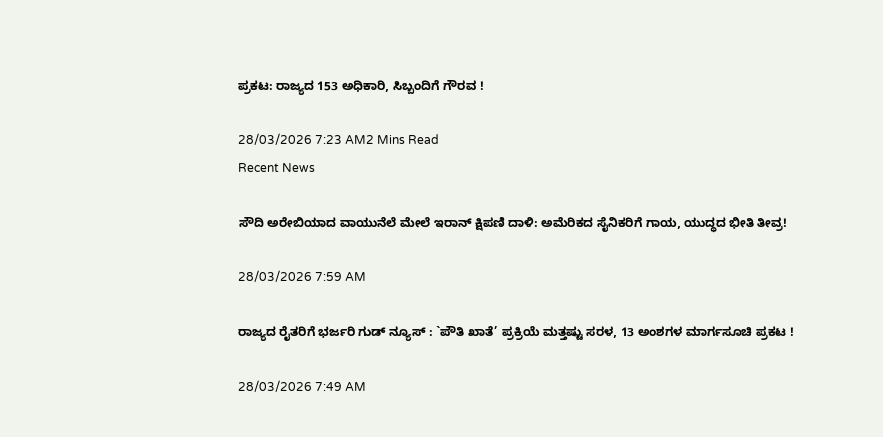ಪ್ರಕಟ: ರಾಜ್ಯದ 153 ಅಧಿಕಾರಿ, ಸಿಬ್ಬಂದಿಗೆ ಗೌರವ !

28/03/2026 7:23 AM2 Mins Read
Recent News

ಸೌದಿ ಅರೇಬಿಯಾದ ವಾಯುನೆಲೆ ಮೇಲೆ ಇರಾನ್ ಕ್ಷಿಪಣಿ ದಾಳಿ: ಅಮೆರಿಕದ ಸೈನಿಕರಿಗೆ ಗಾಯ, ಯುದ್ಧದ ಭೀತಿ ತೀವ್ರ!

28/03/2026 7:59 AM

ರಾಜ್ಯದ ರೈತರಿಗೆ ಭರ್ಜರಿ ಗುಡ್ ನ್ಯೂಸ್ : `ಪೌತಿ ಖಾತೆ’ ಪ್ರಕ್ರಿಯೆ ಮತ್ತಷ್ಟು ಸರಳ, 13 ಅಂಶಗಳ ಮಾರ್ಗಸೂಚಿ ಪ್ರಕಟ !

28/03/2026 7:49 AM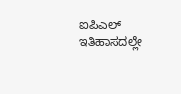ಐಪಿಎಲ್ ಇತಿಹಾಸದಲ್ಲೇ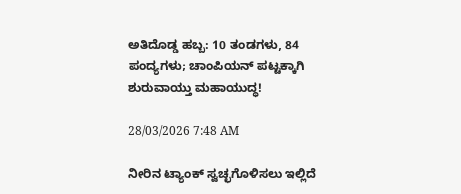ಅತಿದೊಡ್ಡ ಹಬ್ಬ: 10 ತಂಡಗಳು, 84 ಪಂದ್ಯಗಳು; ಚಾಂಪಿಯನ್ ಪಟ್ಟಕ್ಕಾಗಿ ಶುರುವಾಯ್ತು ಮಹಾಯುದ್ಧ!

28/03/2026 7:48 AM

ನೀರಿನ ಟ್ಯಾಂಕ್ ಸ್ವಚ್ಛಗೊಳಿಸಲು ಇಲ್ಲಿದೆ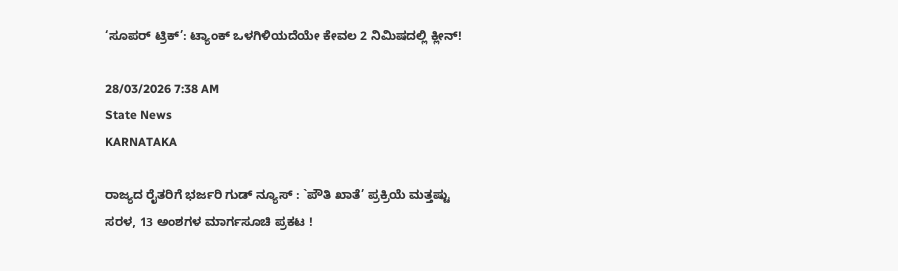‘ಸೂಪರ್ ಟ್ರಿಕ್’: ಟ್ಯಾಂಕ್ ಒಳಗಿಳಿಯದೆಯೇ ಕೇವಲ 2 ನಿಮಿಷದಲ್ಲಿ ಕ್ಲೀನ್!

28/03/2026 7:38 AM
State News
KARNATAKA

ರಾಜ್ಯದ ರೈತರಿಗೆ ಭರ್ಜರಿ ಗುಡ್ ನ್ಯೂಸ್ : `ಪೌತಿ ಖಾತೆ’ ಪ್ರಕ್ರಿಯೆ ಮತ್ತಷ್ಟು ಸರಳ, 13 ಅಂಶಗಳ ಮಾರ್ಗಸೂಚಿ ಪ್ರಕಟ !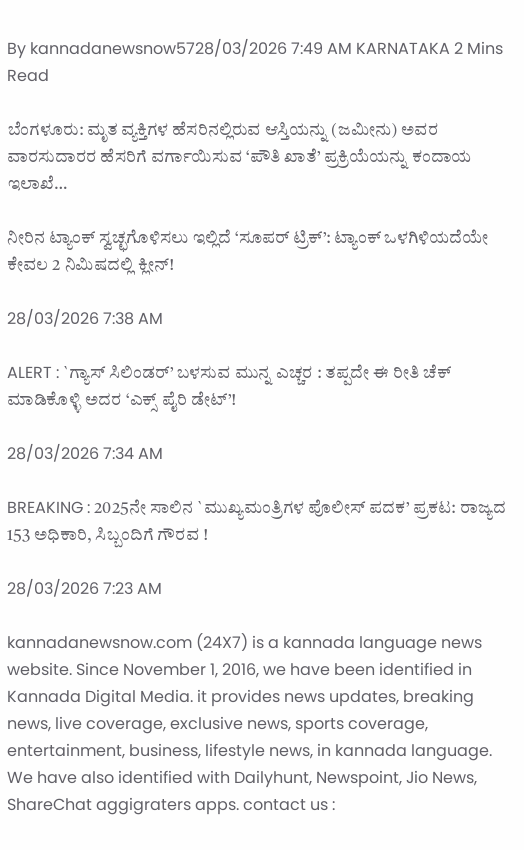By kannadanewsnow5728/03/2026 7:49 AM KARNATAKA 2 Mins Read

ಬೆಂಗಳೂರು: ಮೃತ ವ್ಯಕ್ತಿಗಳ ಹೆಸರಿನಲ್ಲಿರುವ ಆಸ್ತಿಯನ್ನು (ಜಮೀನು) ಅವರ ವಾರಸುದಾರರ ಹೆಸರಿಗೆ ವರ್ಗಾಯಿಸುವ ‘ಪೌತಿ ಖಾತೆ’ ಪ್ರಕ್ರಿಯೆಯನ್ನು ಕಂದಾಯ ಇಲಾಖೆ…

ನೀರಿನ ಟ್ಯಾಂಕ್ ಸ್ವಚ್ಛಗೊಳಿಸಲು ಇಲ್ಲಿದೆ ‘ಸೂಪರ್ ಟ್ರಿಕ್’: ಟ್ಯಾಂಕ್ ಒಳಗಿಳಿಯದೆಯೇ ಕೇವಲ 2 ನಿಮಿಷದಲ್ಲಿ ಕ್ಲೀನ್!

28/03/2026 7:38 AM

ALERT : `ಗ್ಯಾಸ್ ಸಿಲಿಂಡರ್’ ಬಳಸುವ ಮುನ್ನ ಎಚ್ಚರ : ತಪ್ಪದೇ ಈ ರೀತಿ ಚೆಕ್ ಮಾಡಿಕೊಳ್ಳಿ ಅದರ ‘ಎಕ್ಸ್‌ ಪೈರಿ ಡೇಟ್’!

28/03/2026 7:34 AM

BREAKING : 2025ನೇ ಸಾಲಿನ `ಮುಖ್ಯಮಂತ್ರಿಗಳ ಪೊಲೀಸ್ ಪದಕ’ ಪ್ರಕಟ: ರಾಜ್ಯದ 153 ಅಧಿಕಾರಿ, ಸಿಬ್ಬಂದಿಗೆ ಗೌರವ !

28/03/2026 7:23 AM

kannadanewsnow.com (24X7) is a kannada language news website. Since November 1, 2016, we have been identified in Kannada Digital Media. it provides news updates, breaking news, live coverage, exclusive news, sports coverage, entertainment, business, lifestyle news, in kannada language. We have also identified with Dailyhunt, Newspoint, Jio News, ShareChat aggigraters apps. contact us :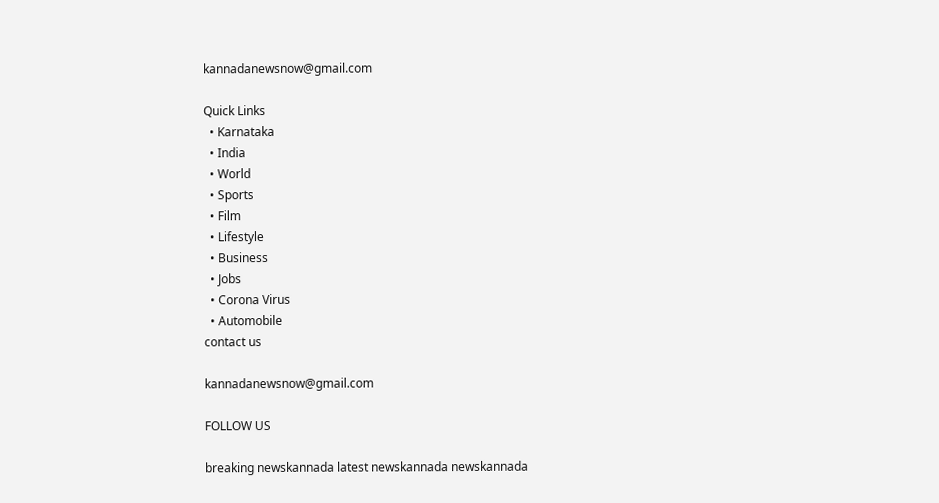kannadanewsnow@gmail.com

Quick Links
  • Karnataka
  • India
  • World
  • Sports
  • Film
  • Lifestyle
  • Business
  • Jobs
  • Corona Virus
  • Automobile
contact us

kannadanewsnow@gmail.com

FOLLOW US

breaking newskannada latest newskannada newskannada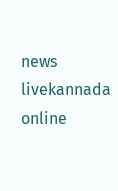news livekannada online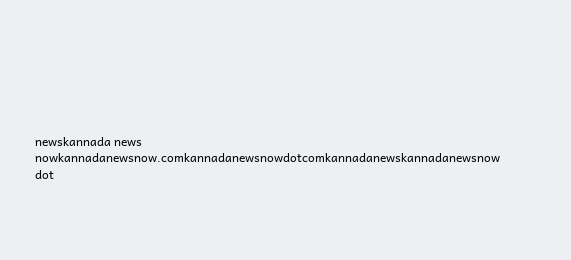newskannada news nowkannadanewsnow.comkannadanewsnowdotcomkannadanewskannadanewsnow dot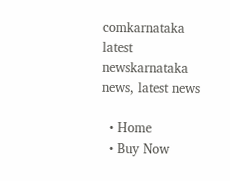comkarnataka latest newskarnataka news, latest news

  • Home
  • Buy Now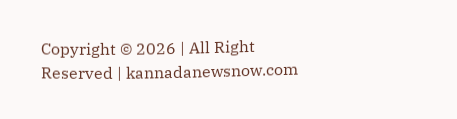Copyright © 2026 | All Right Reserved | kannadanewsnow.com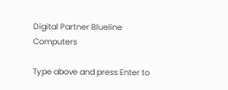Digital Partner Blueline Computers

Type above and press Enter to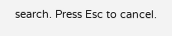search. Press Esc to cancel.